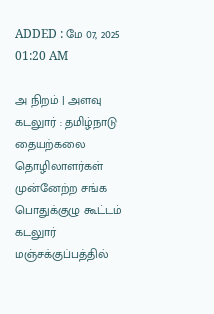ADDED : மே 07, 2025 01:20 AM

அ நிறம் | அளவு
கடலுார் : தமிழ்நாடு தையற்கலை தொழிலாளர்கள் முன்னேற்ற சங்க பொதுக்குழு கூட்டம் கடலுார் மஞ்சக்குப்பத்தில்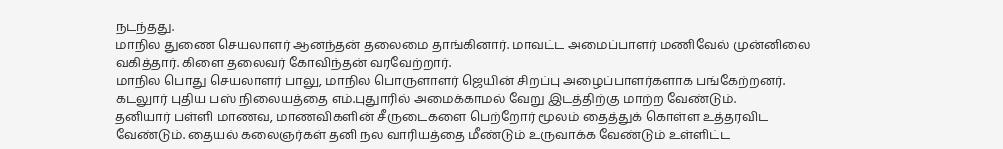நடந்தது.
மாநில துணை செயலாளர் ஆனந்தன் தலைமை தாங்கினார். மாவட்ட அமைப்பாளர் மணிவேல் முன்னிலை வகித்தார். கிளை தலைவர் கோவிந்தன் வரவேற்றார்.
மாநில பொது செயலாளர் பாலு, மாநில பொருளாளர் ஜெயின் சிறப்பு அழைப்பாளர்களாக பங்கேற்றனர். கடலுார் புதிய பஸ் நிலையத்தை எம்.புதுாரில் அமைக்காமல் வேறு இடத்திற்கு மாற்ற வேண்டும்.
தனியார் பள்ளி மாணவ, மாணவிகளின் சீருடைகளை பெற்றோர் மூலம் தைத்துக் கொள்ள உத்தரவிட வேண்டும். தையல் கலைஞர்கள் தனி நல வாரியத்தை மீண்டும் உருவாக்க வேண்டும் உள்ளிட்ட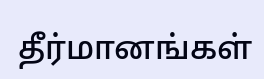தீர்மானங்கள்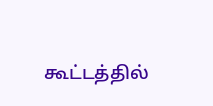கூட்டத்தில்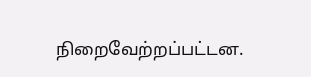நிறைவேற்றப்பட்டன.